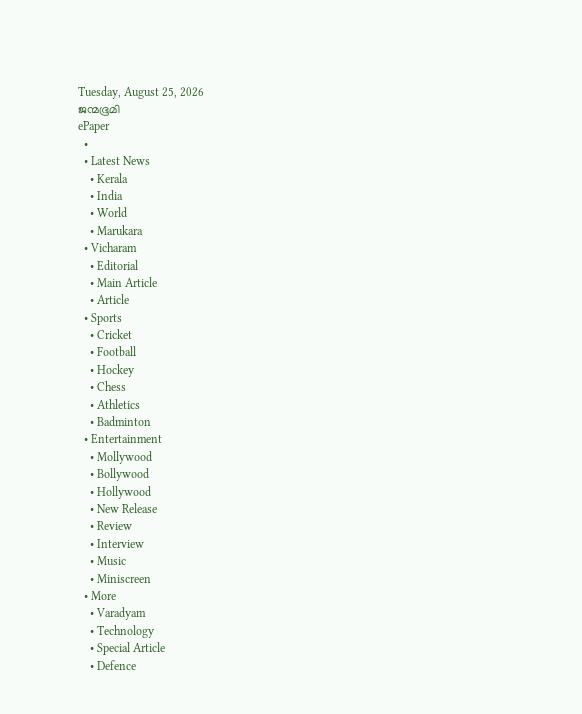Tuesday, August 25, 2026
ജന്മഭൂമി
ePaper
  •
  • Latest News
    • Kerala
    • India
    • World
    • Marukara
  • Vicharam
    • Editorial
    • Main Article
    • Article
  • Sports
    • Cricket
    • Football
    • Hockey
    • Chess
    • Athletics
    • Badminton
  • Entertainment
    • Mollywood
    • Bollywood
    • Hollywood
    • New Release
    • Review
    • Interview
    • Music
    • Miniscreen
  • More
    • Varadyam
    • Technology
    • Special Article
    • Defence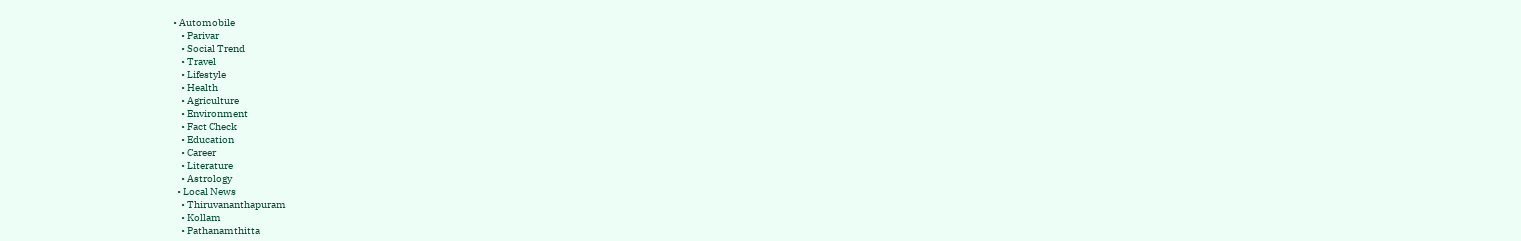• Automobile
    • Parivar
    • Social Trend
    • Travel
    • Lifestyle
    • Health
    • Agriculture
    • Environment
    • Fact Check
    • Education
    • Career
    • Literature
    • Astrology
  • Local News
    • Thiruvananthapuram
    • Kollam
    • Pathanamthitta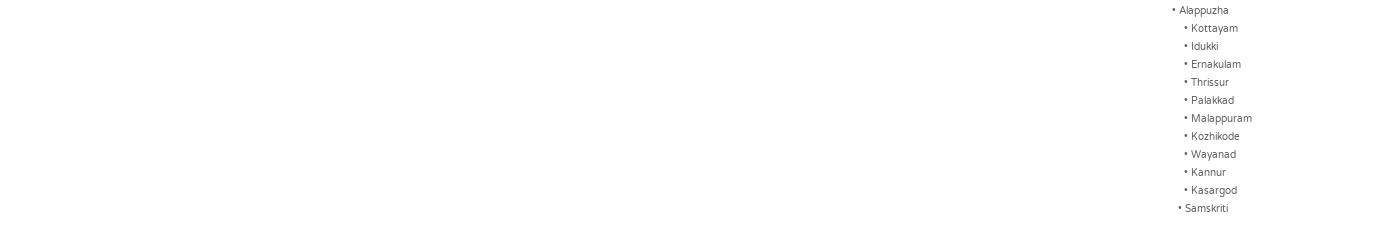• Alappuzha
    • Kottayam
    • Idukki
    • Ernakulam
    • Thrissur
    • Palakkad
    • Malappuram
    • Kozhikode
    • Wayanad
    • Kannur
    • Kasargod
  • Samskriti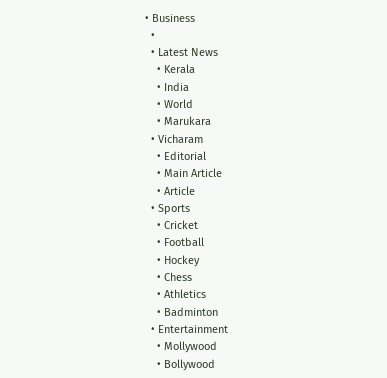• Business
  •
  • Latest News
    • Kerala
    • India
    • World
    • Marukara
  • Vicharam
    • Editorial
    • Main Article
    • Article
  • Sports
    • Cricket
    • Football
    • Hockey
    • Chess
    • Athletics
    • Badminton
  • Entertainment
    • Mollywood
    • Bollywood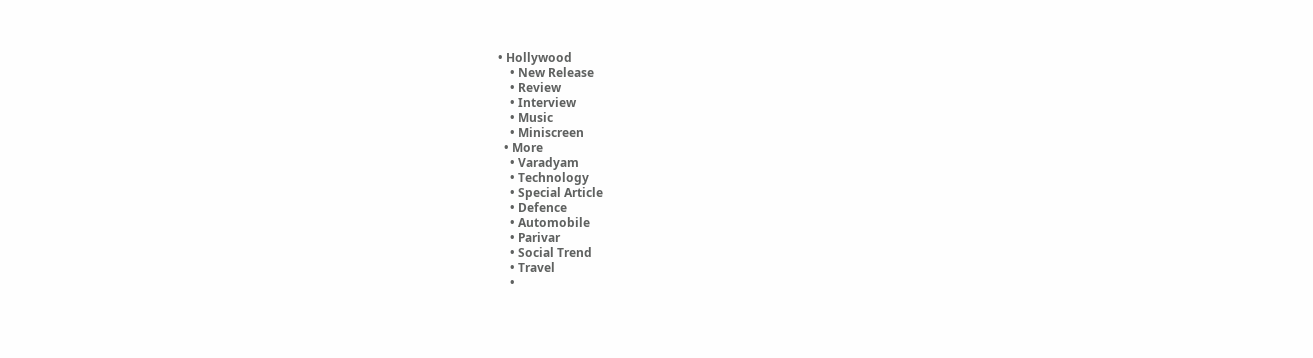• Hollywood
    • New Release
    • Review
    • Interview
    • Music
    • Miniscreen
  • More
    • Varadyam
    • Technology
    • Special Article
    • Defence
    • Automobile
    • Parivar
    • Social Trend
    • Travel
    •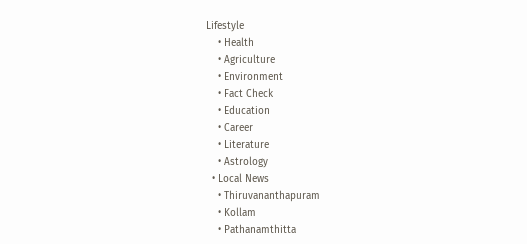Lifestyle
    • Health
    • Agriculture
    • Environment
    • Fact Check
    • Education
    • Career
    • Literature
    • Astrology
  • Local News
    • Thiruvananthapuram
    • Kollam
    • Pathanamthitta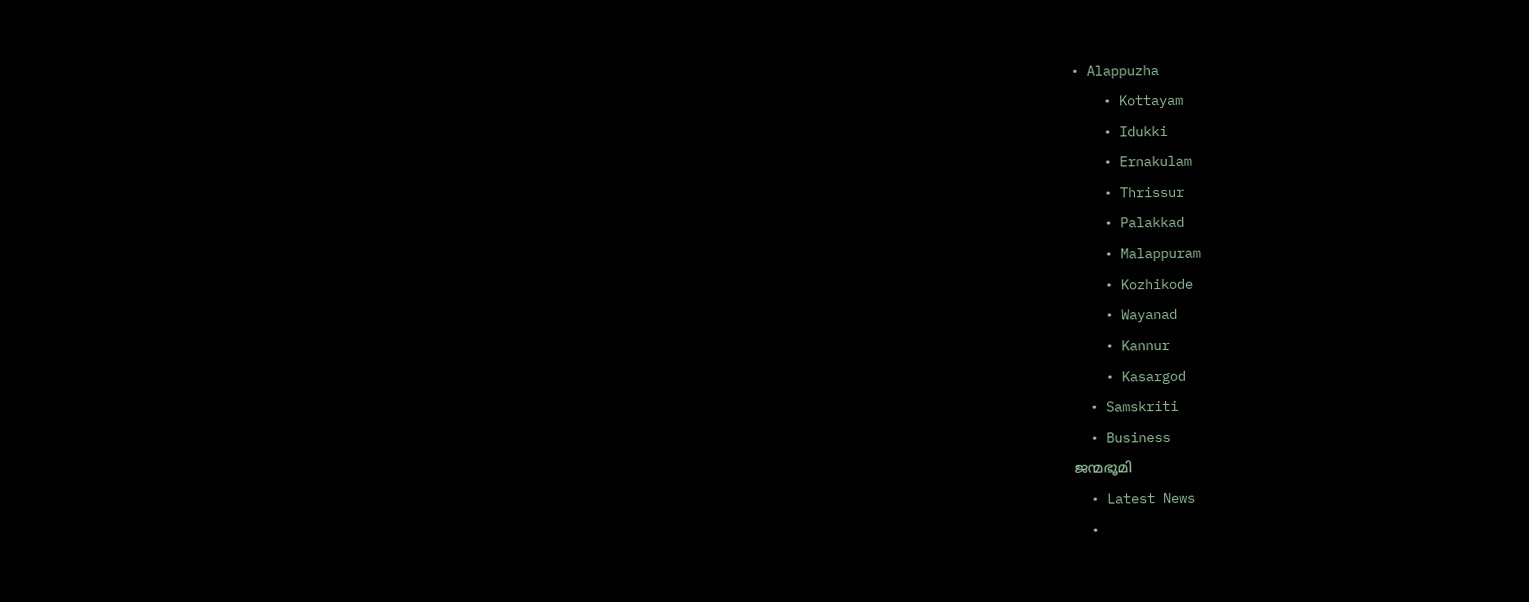• Alappuzha
    • Kottayam
    • Idukki
    • Ernakulam
    • Thrissur
    • Palakkad
    • Malappuram
    • Kozhikode
    • Wayanad
    • Kannur
    • Kasargod
  • Samskriti
  • Business
ജന്മഭൂമി
  • Latest News
  •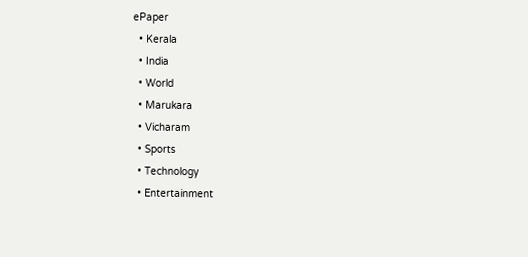ePaper
  • Kerala
  • India
  • World
  • Marukara
  • Vicharam
  • Sports
  • Technology
  • Entertainment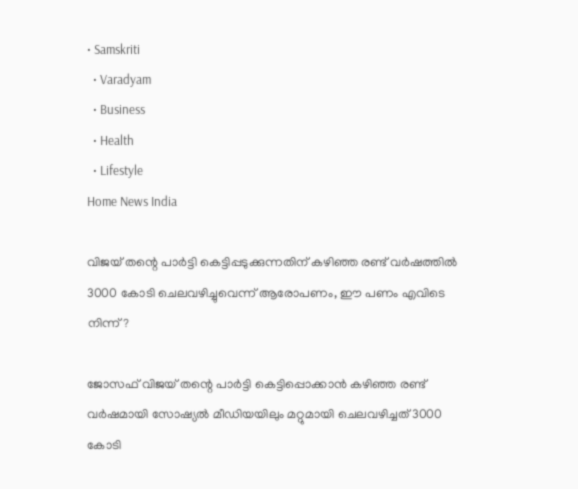• Samskriti
  • Varadyam
  • Business
  • Health
  • Lifestyle
Home News India

വിജയ് തന്റെ പാര്‍ട്ടി കെട്ടിപ്പടുക്കുന്നതിന് കഴിഞ്ഞ രണ്ട് വര്‍ഷത്തില്‍ 3000 കോടി ചെലവഴിച്ചുവെന്ന് ആരോപണം, ഈ പണം എവിടെ നിന്ന്?

ജോസഫ് വിജയ് തന്റെ പാര്‍ട്ടി കെട്ടിപ്പൊക്കാന്‍ കഴിഞ്ഞ രണ്ട് വര്‍ഷമായി സോഷ്യല്‍ മീഡിയയിലും മറ്റുമായി ചെലവഴിച്ചത് 3000 കോടി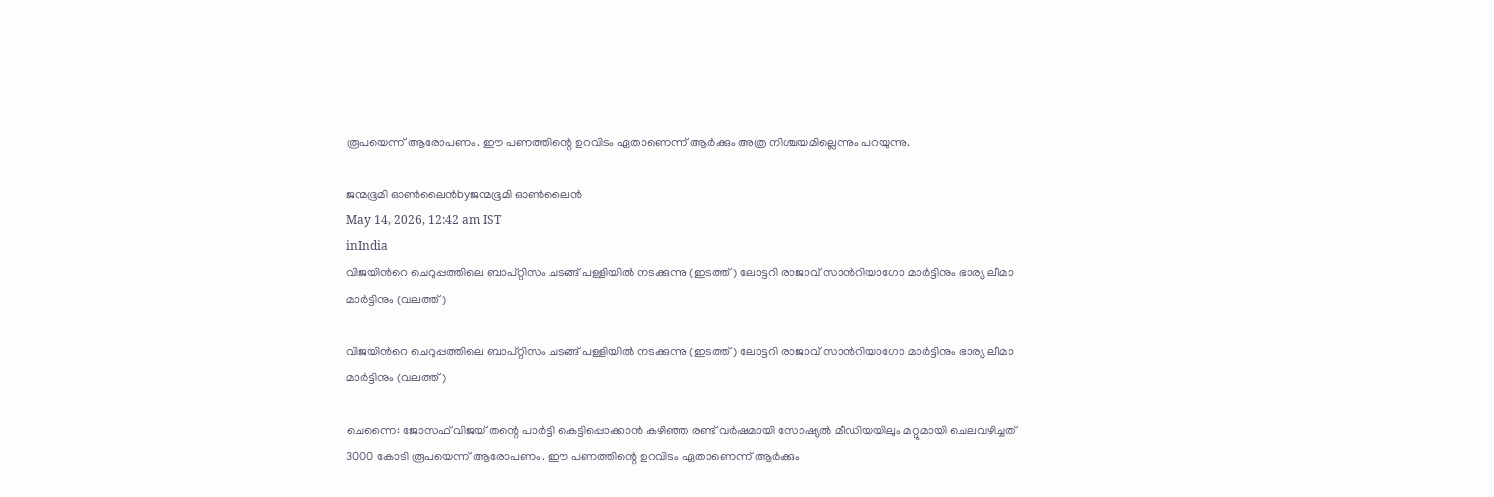രൂപയെന്ന് ആരോപണം. ഈ പണത്തിന്റെ ഉറവിടം ഏതാണെന്ന് ആര്‍ക്കും അത്ര നിശ്ചയമില്ലെന്നും പറയുന്നു.

ജന്മഭൂമി ഓണ്‍ലൈന്‍byജന്മഭൂമി ഓണ്‍ലൈന്‍
May 14, 2026, 12:42 am IST
inIndia
വിജയിന്‍റെ ചെറുപ്പത്തിലെ ബാപ്റ്റിസം ചടങ്ങ് പള്ളിയില്‍ നടക്കുന്നു (ഇടത്ത്) ലോട്ടറി രാജാവ് സാന്‍റിയാഗോ മാര്‍ട്ടിനും ഭാര്യ ലീമാ മാര്‍ട്ടിനും (വലത്ത്)

വിജയിന്‍റെ ചെറുപ്പത്തിലെ ബാപ്റ്റിസം ചടങ്ങ് പള്ളിയില്‍ നടക്കുന്നു (ഇടത്ത്) ലോട്ടറി രാജാവ് സാന്‍റിയാഗോ മാര്‍ട്ടിനും ഭാര്യ ലീമാ മാര്‍ട്ടിനും (വലത്ത്)

ചെന്നൈ: ജോസഫ് വിജയ് തന്റെ പാര്‍ട്ടി കെട്ടിപ്പൊക്കാന്‍ കഴിഞ്ഞ രണ്ട് വര്‍ഷമായി സോഷ്യല്‍ മീഡിയയിലും മറ്റുമായി ചെലവഴിച്ചത് 3000 കോടി രൂപയെന്ന് ആരോപണം. ഈ പണത്തിന്റെ ഉറവിടം ഏതാണെന്ന് ആര്‍ക്കും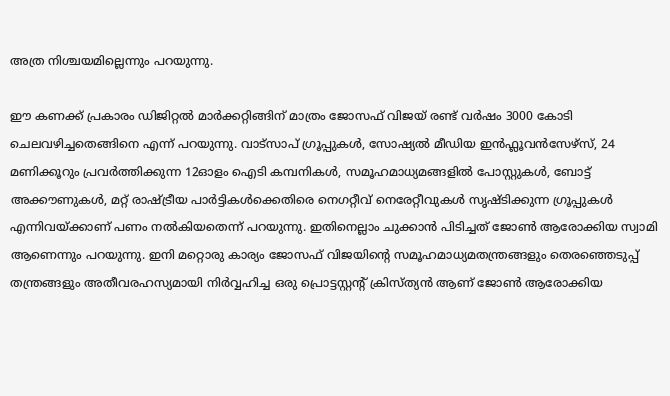അത്ര നിശ്ചയമില്ലെന്നും പറയുന്നു.

ഈ കണക്ക് പ്രകാരം ഡിജിറ്റല്‍ മാര്‍ക്കറ്റിങ്ങിന് മാത്രം ജോസഫ് വിജയ് രണ്ട് വര്‍ഷം 3000 കോടി ചെലവഴിച്ചതെങ്ങിനെ എന്ന് പറയുന്നു. വാട്സാപ് ഗ്രൂപ്പുകള്‍, സോഷ്യല്‍ മീഡിയ ഇന്‍ഫ്ലൂവന്‍സേഴ്സ്, 24 മണിക്കൂറും പ്രവര്‍ത്തിക്കുന്ന 12ഓളം ഐടി കമ്പനികള്‍, സമൂഹമാധ്യമങ്ങളില്‍ പോസ്റ്റുകള്‍, ബോട്ട് അക്കൗണുകള്‍, മറ്റ് രാഷ്‌ട്രീയ പാര്‍ട്ടികള്‍ക്കെതിരെ നെഗറ്റീവ് നെരേറ്റീവുകള്‍ സൃഷ്ടിക്കുന്ന ഗ്രൂപ്പുകള്‍ എന്നിവയ്‌ക്കാണ് പണം നല്‍കിയതെന്ന് പറയുന്നു. ഇതിനെല്ലാം ചുക്കാന്‍ പിടിച്ചത് ജോണ്‍ ആരോക്കിയ സ്വാമി ആണെന്നും പറയുന്നു. ഇനി മറ്റൊരു കാര്യം ജോസഫ് വിജയിന്റെ സമൂഹമാധ്യമതന്ത്രങ്ങളും തെരഞ്ഞെടുപ്പ് തന്ത്രങ്ങളും അതീവരഹസ്യമായി നിര്‍വ്വഹിച്ച ഒരു പ്രൊട്ടസ്റ്റന്‍റ് ക്രിസ്ത്യന്‍ ആണ് ജോണ്‍ ആരോക്കിയ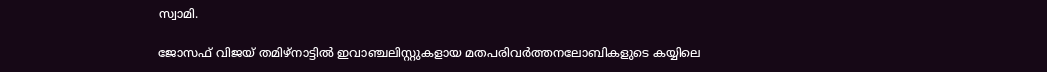സ്വാമി.

ജോസഫ് വിജയ് തമിഴ്നാട്ടില്‍ ഇവാഞ്ചലിസ്റ്റുകളായ മതപരിവര്‍ത്തനലോബികളുടെ കയ്യിലെ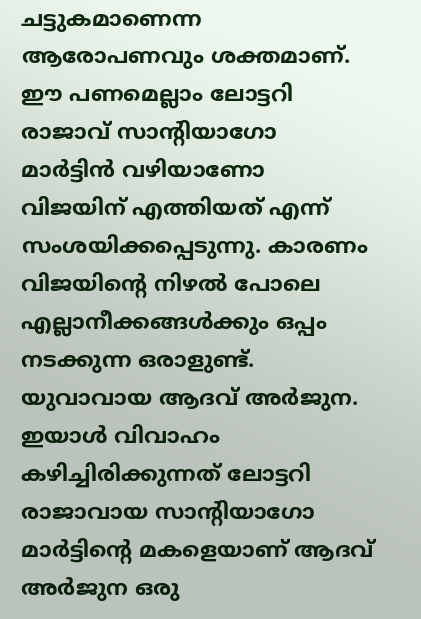ചട്ടുകമാണെന്ന ആരോപണവും ശക്തമാണ്. ഈ പണമെല്ലാം ലോട്ടറി രാജാവ് സാന്‍റിയാഗോ മാര്‍ട്ടിന്‍ വഴിയാണോ വിജയിന് എത്തിയത് എന്ന് സംശയിക്കപ്പെടുന്നു. കാരണം വിജയിന്റെ നിഴല്‍ പോലെ എല്ലാനീക്കങ്ങള്‍ക്കും ഒപ്പം നടക്കുന്ന ഒരാളുണ്ട്. യുവാവായ ആദവ് അര്‍ജുന. ഇയാള്‍ വിവാഹം കഴിച്ചിരിക്കുന്നത് ലോട്ടറി രാജാവായ സാന്‍റിയാഗോ മാര്‍ട്ടിന്റെ മകളെയാണ് ആദവ് അര്‍ജുന ഒരു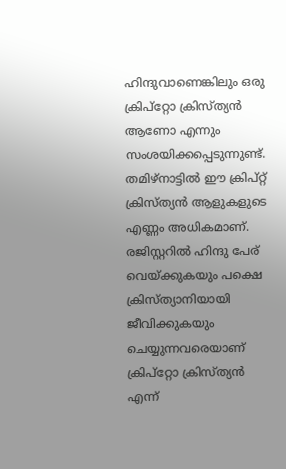ഹിന്ദുവാണെങ്കിലും ഒരു ക്രിപ്റ്റോ ക്രിസ്ത്യന്‍ ആണോ എന്നും സംശയിക്കപ്പെടുന്നുണ്ട്. തമിഴ്നാട്ടില്‍ ഈ ക്രിപ്റ്റ് ക്രിസ്ത്യന്‍ ആളുകളുടെ എണ്ണം അധികമാണ്. രജിസ്റ്ററില്‍ ഹിന്ദു പേര് വെയ്‌ക്കുകയും പക്ഷെ ക്രിസ്ത്യാനിയായി ജീവിക്കുകയും ചെയ്യുന്നവരെയാണ് ക്രിപ്റ്റോ ക്രിസ്ത്യന്‍ എന്ന്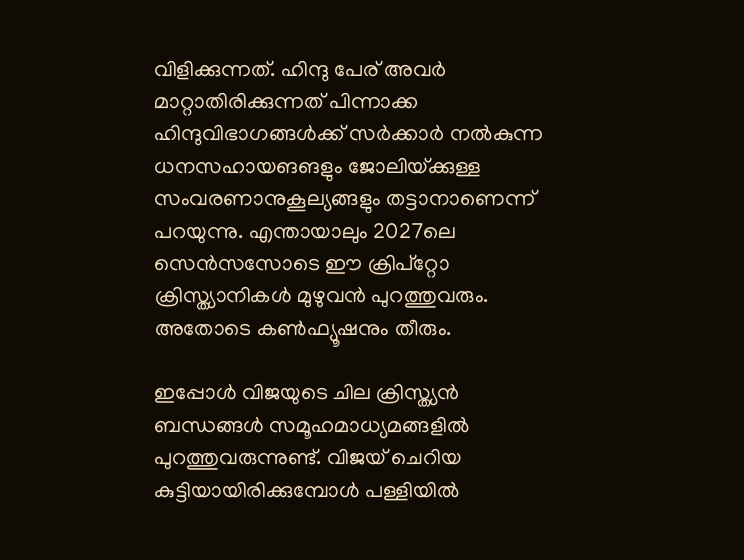വിളിക്കുന്നത്. ഹിന്ദു പേര് അവര്‍ മാറ്റാതിരിക്കുന്നത് പിന്നാക്ക ഹിന്ദുവിഭാഗങ്ങള്‍ക്ക് സര്‍ക്കാര്‍ നല്‍കുന്ന ധനസഹായങങളും ജോലിയ്‌ക്കുള്ള സംവരണാനുകൂല്യങ്ങളും തട്ടാനാണെന്ന് പറയുന്നു. എന്തായാലും 2027ലെ സെന്‍സസോടെ ഈ ക്രിപ്റ്റോ ക്രിസ്ത്യാനികള്‍ മുഴുവന്‍ പുറത്തുവരും. അതോടെ കണ്‍ഫ്യൂഷനും തീരും.

ഇപ്പോള്‍ വിജയുടെ ചില ക്രിസ്ത്യന്‍ ബന്ധങ്ങള്‍ സമൂഹമാധ്യമങ്ങളില്‍ പുറത്തുവരുന്നുണ്ട്. വിജയ് ചെറിയ കുട്ടിയായിരിക്കുമ്പോള്‍ പള്ളിയില്‍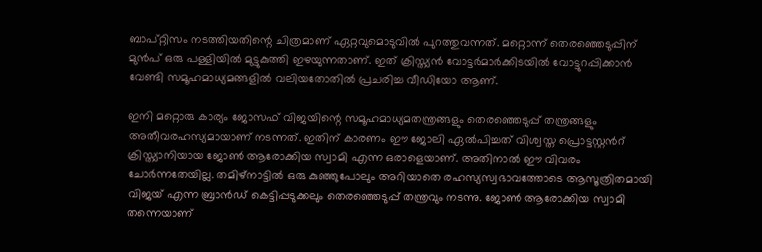ബാപ്റ്റിസം നടത്തിയതിന്റെ ചിത്രമാണ് ഏറ്റവുമൊടുവില്‍ പുറത്തുവന്നത്. മറ്റൊന്ന് തെരഞ്ഞെടുപ്പിന് മുന്‍പ് ഒരു പള്ളിയില്‍ മുട്ടുകുത്തി ഇഴയുന്നതാണ്. ഇത് ക്രിസ്ത്യന്‍ വോട്ടര്‍മാര്‍ക്കിടയില്‍ വോട്ടുറപ്പിക്കാന്‍ വേണ്ടി സമൂഹമാധ്യമങ്ങളില്‍ വലിയതോതില്‍ പ്രചരിച്ച വീഡിയോ ആണ്.

ഇനി മറ്റൊരു കാര്യം ജോസഫ് വിജയിന്റെ സമൂഹമാധ്യമതന്ത്രങ്ങളും തെരഞ്ഞെടുപ്പ് തന്ത്രങ്ങളും അതീവരഹസ്യമായാണ് നടന്നത്. ഇതിന് കാരണം ഈ ജോലി ഏല്‍പിച്ചത് വിശ്വസ്ത പ്രൊട്ടസ്റ്റന്‍റ് ക്രിസ്ത്യാനിയായ ജോണ്‍ ആരോക്കിയ സ്വാമി എന്ന ഒരാളെയാണ്. അതിനാല്‍ ഈ വിവരം ചോര്‍ന്നതേയില്ല. തമിഴ്നാട്ടില്‍ ഒരു കുഞ്ഞുപോലും അറിയാതെ രഹസ്യസ്വഭാവത്തോടെ ആസൂത്രിതമായി വിജയ് എന്ന ബ്രാന്‍ഡ് കെട്ടിപ്പടുക്കലും തെരഞ്ഞെടുപ്പ് തന്ത്രവും നടന്നു. ജോണ്‍ ആരോക്കിയ സ്വാമി തന്നെയാണ്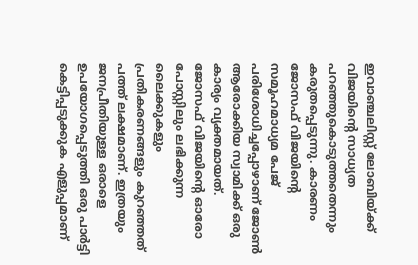ഇവാഞ്ചലിസ്റ്റ് ലോബിയ്‌ക്ക് വിജയിന്റെ സാധ്യത പറഞ്ഞുകൊടുത്തതെന്നും കരുതപ്പെടുന്നു. കാരണം ജോസഫ് വിജയിന്റെ സമൂഹമാധ്യമ പേജ് പരിശോധിച്ചപ്പോഴാണ് ജോണ്‍ ആരോക്കിയ സ്വാമിക്ക് ഒരു കാര്യം വ്യക്തമായത്. ജോസഫ് വിജയിന്റെ ഓരോ പോസ്റ്റിലും ലഭിക്കുന്ന ലൈക്കുകളും പ്രതികരണങ്ങളും കുറഞ്ഞത് പത്ത് ലക്ഷമാണ്. ഇത്രയും ജനപ്രീതിയുള്ള ഒരാളെ ഉപയോഗപ്പെടുത്തി ഒരു പാര്‍ട്ടി കെട്ടിപ്പടുക്കുക എളുപ്പമാണ്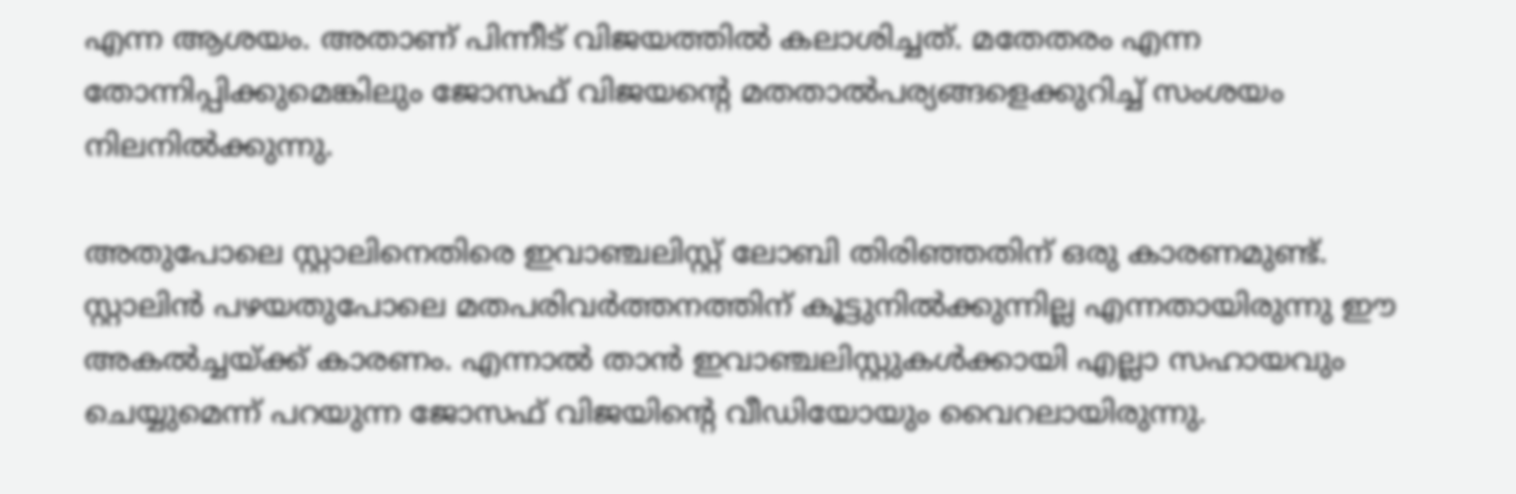എന്ന ആശയം. അതാണ് പിന്നീട് വിജയത്തില്‍ കലാശിച്ചത്. മതേതരം എന്ന തോന്നിപ്പിക്കുമെങ്കിലും ജോസഫ് വിജയന്റെ മതതാല്‍പര്യങ്ങളെക്കുറിച്ച് സംശയം നിലനില്‍ക്കുന്നു.

അതുപോലെ സ്റ്റാലിനെതിരെ ഇവാഞ്ചലിസ്റ്റ് ലോബി തിരിഞ്ഞതിന് ഒരു കാരണമുണ്ട്. സ്റ്റാലിന്‍ പഴയതുപോലെ മതപരിവര്‍ത്തനത്തിന് കൂട്ടുനില്‍ക്കുന്നില്ല എന്നതായിരുന്നു ഈ അകല്‍ച്ചയ്‌ക്ക് കാരണം. എന്നാല്‍ താന്‍ ഇവാഞ്ചലിസ്റ്റുകള്‍ക്കായി എല്ലാ സഹായവും ചെയ്യുമെന്ന് പറയുന്ന ജോസഫ് വിജയിന്റെ വീഡിയോയും വൈറലായിരുന്നു.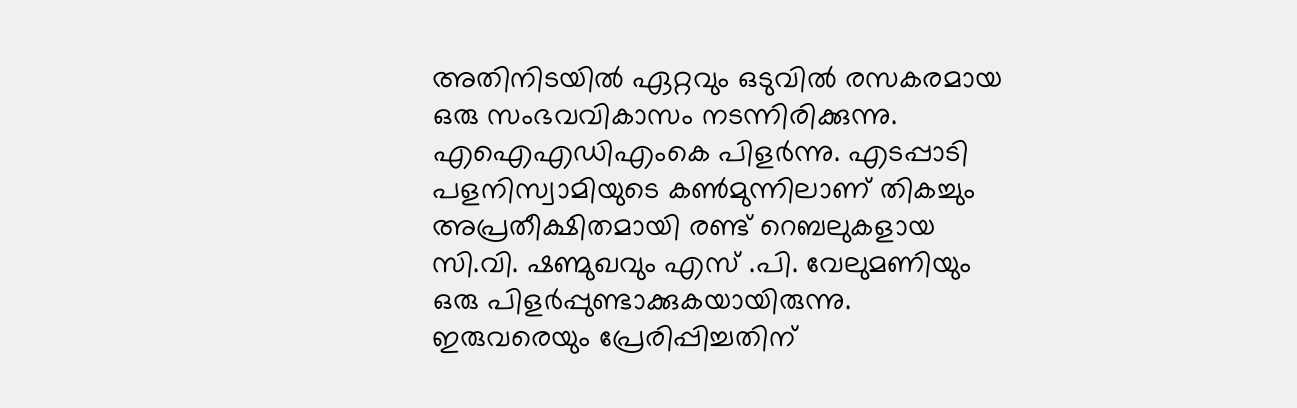അതിനിടയില്‍ ഏറ്റവും ഒടുവില്‍ രസകരമായ ഒരു സംഭവവികാസം നടന്നിരിക്കുന്നു. എഐഎഡിഎംകെ പിളര്‍ന്നു. എടപ്പാടി പളനിസ്വാമിയുടെ കണ്‍മുന്നിലാണ് തികച്ചും അപ്രതീക്ഷിതമായി രണ്ട് റെബലുകളായ സി.വി. ഷണ്മുഖവും എസ് .പി. വേലുമണിയും ഒരു പിളര്‍പ്പുണ്ടാക്കുകയായിരുന്നു. ഇരുവരെയും പ്രേരിപ്പിച്ചതിന്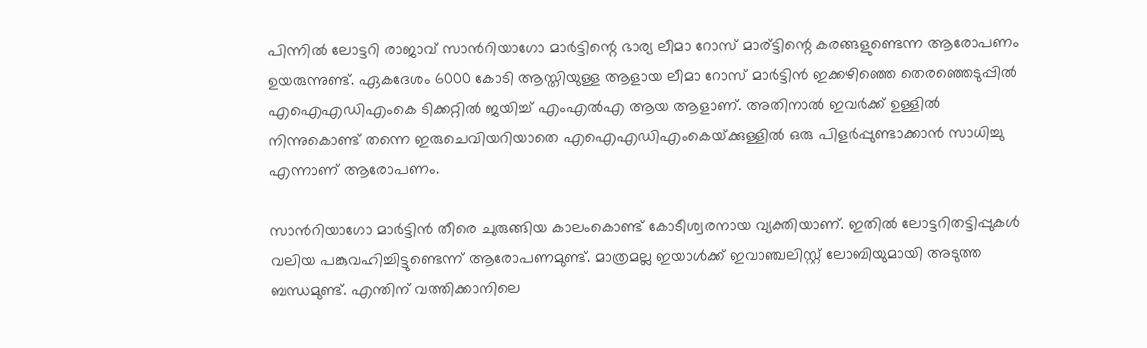പിന്നില്‍ ലോട്ടറി രാജാവ് സാന്‍റിയാഗോ മാര്‍ട്ടിന്റെ ഭാര്യ ലീമാ റോസ് മാര്ട്ടിന്റെ കരങ്ങളുണ്ടെന്ന ആരോപണം ഉയരുന്നുണ്ട്. ഏകദേശം 6000 കോടി ആസ്തിയുള്ള ആളായ ലീമാ റോസ് മാര്‍ട്ടിന്‍ ഇക്കഴിഞ്ഞെ തെരഞ്ഞെടുപ്പില്‍ എഐഎഡിഎംകെ ടിക്കറ്റില്‍ ജയിച്ച് എംഎല്‍എ ആയ ആളാണ്. അതിനാല്‍ ഇവര്‍ക്ക് ഉള്ളില്‍ നിന്നുകൊണ്ട് തന്നെ ഇരുചെവിയറിയാതെ എഐഎഡിഎംകെയ്‌ക്കുള്ളില്‍ ഒരു പിളര്‍പ്പുണ്ടാക്കാന്‍ സാധിച്ചു എന്നാണ് ആരോപണം.

സാന്‍റിയാഗോ മാര്‍ട്ടിന്‍ തീരെ ചുരുങ്ങിയ കാലംകൊണ്ട് കോടീശ്വരനായ വ്യക്തിയാണ്. ഇതില്‍ ലോട്ടറിതട്ടിപ്പുകള്‍ വലിയ പങ്കുവഹിച്ചിട്ടുണ്ടെന്ന് ആരോപണമുണ്ട്. മാത്രമല്ല ഇയാള്‍ക്ക് ഇവാഞ്ചലിസ്റ്റ് ലോബിയുമായി അടുത്ത ബന്ധമുണ്ട്. എന്തിന് വത്തിക്കാനിലെ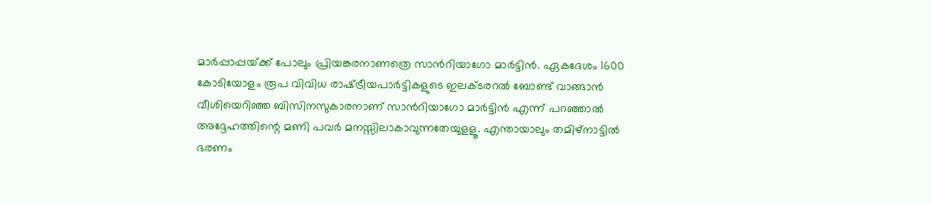മാര്‍പ്പാപ്പയ്‌ക്ക് പോലും പ്രിയങ്കരനാണത്രെ സാന്‍റിയാഗോ മാര്‍ട്ടിന്‍. ഏകദേശം 1600 കോടിയോളം രൂപ വിവിധ രാഷ്‌ട്രീയപാര്‍ട്ടികളുടെ ഇലക്ടരറല്‍ ബോണ്ട് വാങ്ങാന്‍ വീശിയെറിഞ്ഞ ബിസിനസുകാരനാണ് സാന്‍റിയാഗോ മാര്‍ട്ടിന്‍ എന്ന് പറഞ്ഞാല്‍ അദ്ദേഹത്തിന്റെ മണി പവര്‍ മനസ്സിലാകാവുന്നതേയുളളൂ. എന്തായാലും തമിഴ്നാട്ടില്‍ ഭരണം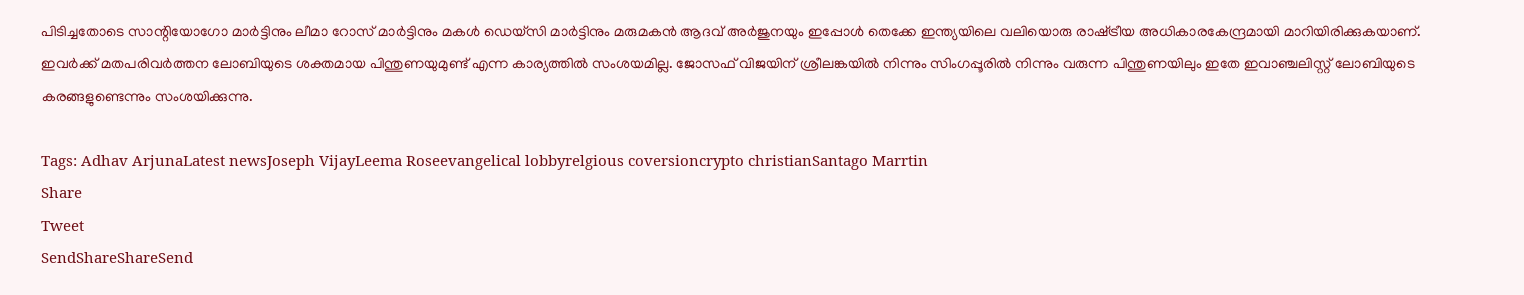പിടിച്ചതോടെ സാന്റിയോഗോ മാര്‍ട്ടിനും ലീമാ റോസ് മാര്‍ട്ടിനും മകള്‍ ഡെയ്സി മാര്‍ട്ടിനും മരുമകന്‍ ആദവ് അര്‍ജുനയും ഇപ്പോള്‍ തെക്കേ ഇന്ത്യയിലെ വലിയൊരു രാഷ്‌ട്രീയ അധികാരകേന്ദ്രമായി മാറിയിരിക്കുകയാണ്. ഇവര്‍ക്ക് മതപരിവര്‍ത്തന ലോബിയുടെ ശക്തമായ പിന്തുണയുമുണ്ട് എന്ന കാര്യത്തില്‍ സംശയമില്ല. ജോസഫ് വിജയിന് ശ്രീലങ്കയില്‍ നിന്നും സിംഗപ്പൂരില്‍ നിന്നും വരുന്ന പിന്തുണയിലും ഇതേ ഇവാഞ്ചലിസ്റ്റ് ലോബിയുടെ കരങ്ങളുണ്ടെന്നും സംശയിക്കുന്നു.

Tags: Adhav ArjunaLatest newsJoseph VijayLeema Roseevangelical lobbyrelgious coversioncrypto christianSantago Marrtin
Share
Tweet
SendShareShareSend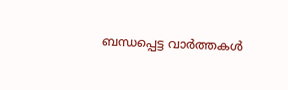ബന്ധപ്പെട്ട വാര്‍ത്തകള്‍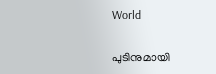World

പുടിനുമായി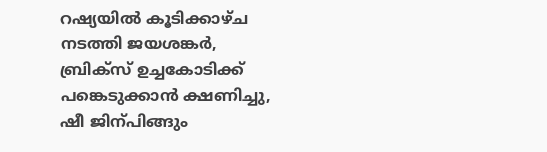റഷ്യയില്‍ കൂടിക്കാഴ്ച നടത്തി ജയശങ്കര്‍, ബ്രിക്സ് ഉച്ചകോടിക്ക് പങ്കെടുക്കാന്‍ ക്ഷണിച്ചു, ഷീ ജിന‍്പിങ്ങും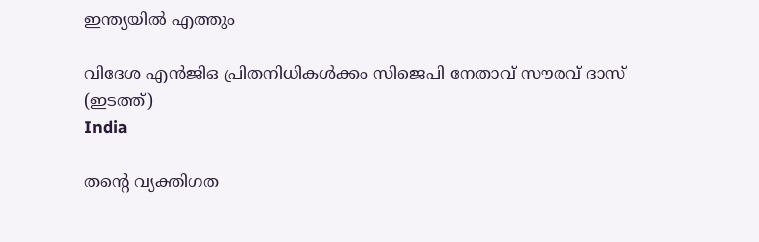ഇന്ത്യയില്‍ എത്തും

വിദേശ എന്‍ജിഒ പ്രിതനിധികള്‍ക്കം സിജെപി നേതാവ് സൗരവ് ദാസ് (ഇടത്ത്)
India

തന്റെ വ്യക്തിഗത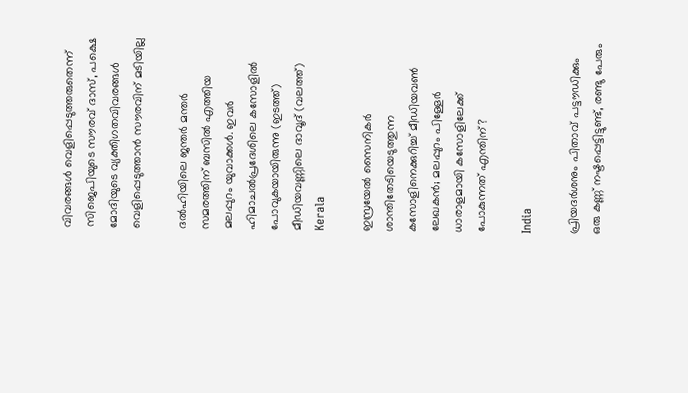വിവരങ്ങള്‍ വെളിപ്പെടുത്തരുതെന്ന് സിജെപിയുടെ സൗരവ് ദാസ്, പക്ഷെ മോദിയുടെ വ്യക്തിഗതവിവരങ്ങള്‍ വെളിപ്പെടുത്താന്‍ സൗരവിന് മടിയില്ല

ദല്‍ഹിയിലെ ജന്തര്‍ മന്തര്‍ സമരത്തിന് ബസില്‍ എത്തിയ മലപ്പുറം യുവാക്കള്‍. ഇവര്‍ ഹിമാചല്‍പ്രദേശിലെ കസോളില്‍ പോവുകയായിരുന്നു (ഇടത്ത്) മീഡിയവണ്ണിലെ ദാവൂദ് (വലത്ത്)
Kerala

ഇസ്രയേല്‍ സൈനികര്‍ ശാന്തിതേടിയെടുത്തുന്ന കസോളിനെക്കുറിച്ച് മീഡിയവണ്‍ ലേഖകന്‍; മലപ്പുറം പിള്ളേര്‍ ധാരാളമായി കസോളിലേക്ക് പോകുന്നത് എന്തിന്?

India

പ്രിയദര്‍ശനും പിതാവ് പട്ടൗഡിക്കും ഒരു കണ്ണ് നഷ്ടപ്പെട്ടിട്ടുണ്ട്, രണ്ടു പേരും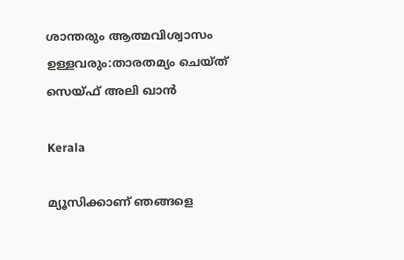ശാന്തരും ആത്മവിശ്വാസം ഉള്ളവരും:താരതമ്യം ചെയ്ത് സെയ്ഫ് അലി ഖാൻ

Kerala

മ്യൂസിക്കാണ് ഞങ്ങളെ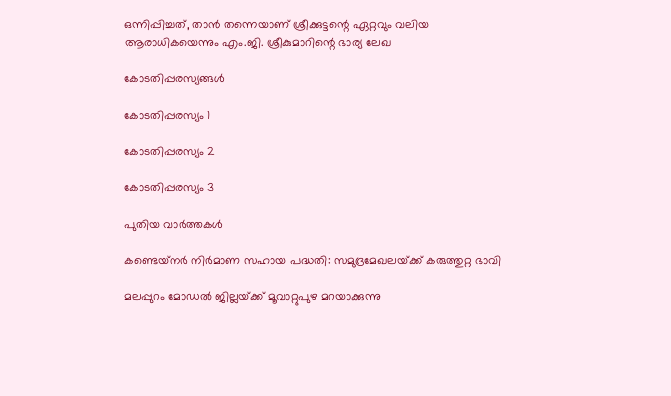ഒന്നിപ്പിച്ചത്, താൻ തന്നെയാണ് ശ്രീക്കുട്ടന്റെ ഏറ്റവും വലിയ ആരാധികയെന്നും എം.ജി. ശ്രീകുമാറിന്റെ ഭാര്യ ലേഖ

കോടതിപ്പരസ്യങ്ങള്‍

കോടതിപ്പരസ്യം 1

കോടതിപ്പരസ്യം 2

കോടതിപ്പരസ്യം 3

പുതിയ വാര്‍ത്തകള്‍

കണ്ടെയ്‌നര്‍ നിര്‍മാണ സഹായ പദ്ധതി: സമുദ്രമേഖലയ്‌ക്ക് കരുത്തുറ്റ ഭാവി

മലപ്പുറം മോഡല്‍ ജില്ലയ്‌ക്ക് മൂവാറ്റുപുഴ മറയാക്കുന്നു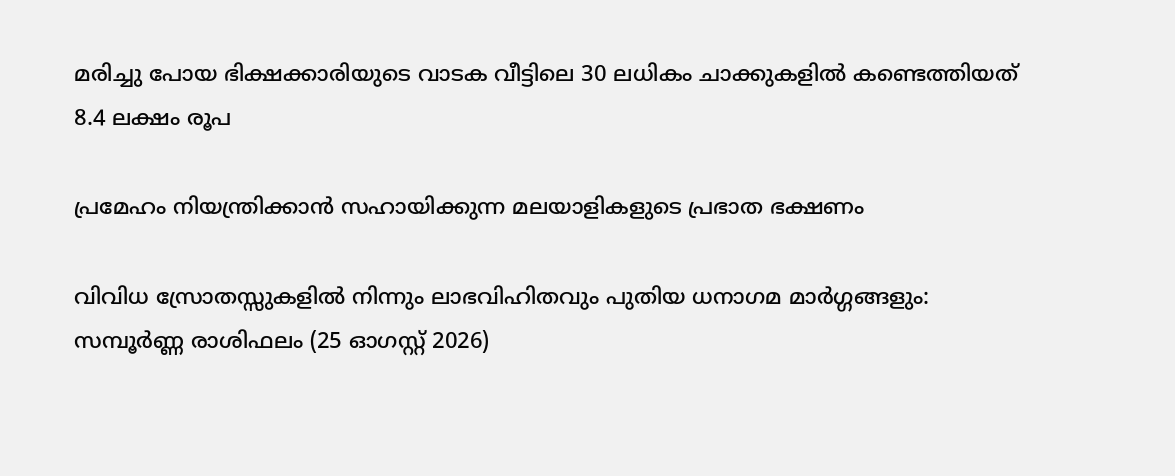മരിച്ചു പോയ ഭിക്ഷക്കാരിയുടെ വാടക വീട്ടിലെ 30 ലധികം ചാക്കുകളിൽ കണ്ടെത്തിയത് 8.4 ലക്ഷം രൂപ

പ്രമേഹം നിയന്ത്രിക്കാൻ സഹായിക്കുന്ന മലയാളികളുടെ പ്രഭാത ഭക്ഷണം

വിവിധ സ്രോതസ്സുകളിൽ നിന്നും ലാഭവിഹിതവും പുതിയ ധനാഗമ മാർഗ്ഗങ്ങളും: സമ്പൂർണ്ണ രാശിഫലം (25 ഓഗസ്റ്റ് 2026)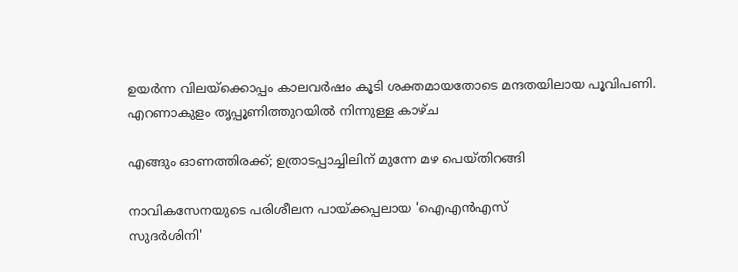ഉയര്‍ന്ന വിലയ്‌ക്കൊപ്പം കാലവര്‍ഷം കൂടി ശക്തമായതോടെ മന്ദതയിലായ പൂവിപണി. എറണാകുളം തൃപ്പൂണിത്തുറയില്‍ നിന്നുള്ള കാഴ്ച

എങ്ങും ഓണത്തിരക്ക്; ഉത്രാടപ്പാച്ചിലിന് മുന്നേ മഴ പെയ്തിറങ്ങി

നാവികസേനയുടെ പരിശീലന പായ്ക്കപ്പലായ 'ഐഎന്‍എസ്
സുദര്‍ശിനി'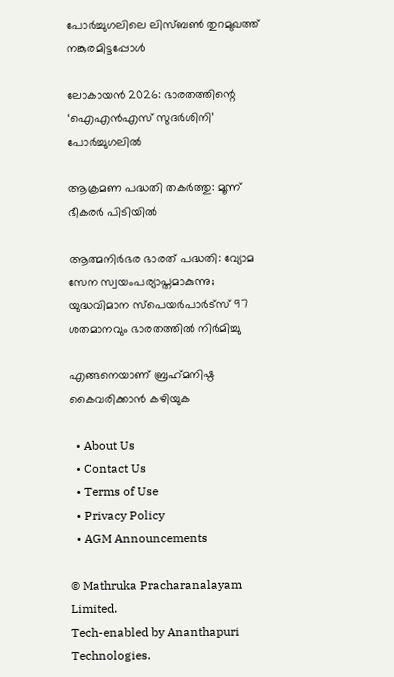പോര്‍ച്ചുഗലിലെ ലിസ്ബണ്‍ തുറമുഖത്ത് നങ്കുരമിട്ടപ്പോള്‍

ലോകായന്‍ 2026: ഭാരതത്തിന്റെ ‘ഐഎന്‍എസ് സുദര്‍ശിനി’ പോര്‍ച്ചുഗലില്‍

ആക്രമണ പദ്ധതി തകര്‍ത്തു: മൂന്ന് ഭീകരര്‍ പിടിയില്‍

ആത്മനിര്‍ഭര ഭാരത് പദ്ധതി: വ്യോമ സേന സ്വയംപര്യാപ്തമാകുന്നു; യുദ്ധവിമാന സ്പെയര്‍പാര്‍ട്സ് 97 ശതമാനവും ഭാരതത്തില്‍ നിര്‍മിച്ചു

എങ്ങനെയാണ് ബ്രഹ്‌മനിഷ്ഠ കൈവരിക്കാന്‍ കഴിയുക

  • About Us
  • Contact Us
  • Terms of Use
  • Privacy Policy
  • AGM Announcements

© Mathruka Pracharanalayam Limited.
Tech-enabled by Ananthapuri Technologies.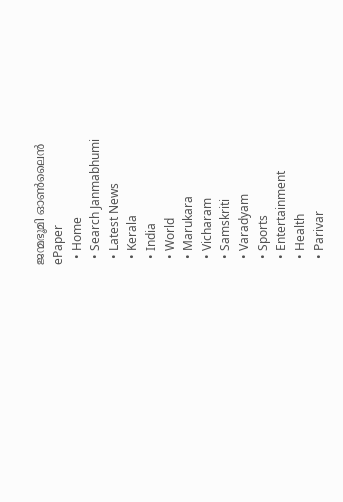ജന്മഭൂമി ഓണ്‍ലൈന്‍
ePaper
  • Home
  • Search Janmabhumi
  • Latest News
  • Kerala
  • India
  • World
  • Marukara
  • Vicharam
  • Samskriti
  • Varadyam
  • Sports
  • Entertainment
  • Health
  • Parivar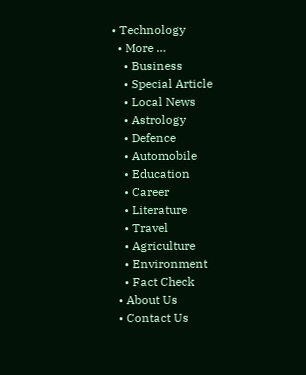• Technology
  • More …
    • Business
    • Special Article
    • Local News
    • Astrology
    • Defence
    • Automobile
    • Education
    • Career
    • Literature
    • Travel
    • Agriculture
    • Environment
    • Fact Check
  • About Us
  • Contact Us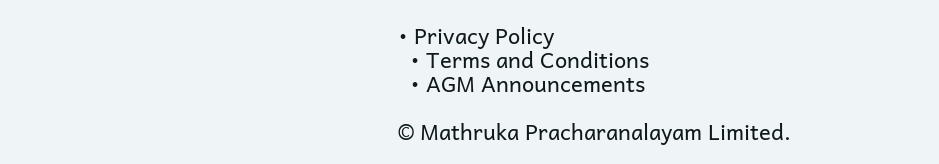• Privacy Policy
  • Terms and Conditions
  • AGM Announcements

© Mathruka Pracharanalayam Limited.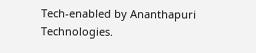Tech-enabled by Ananthapuri Technologies.